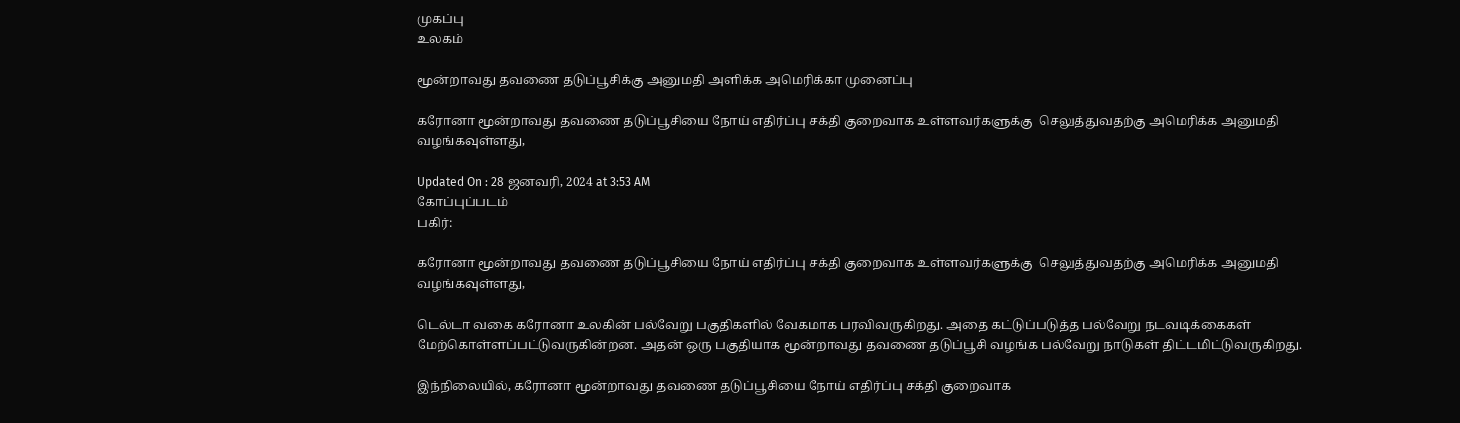முகப்பு
உலகம்

மூன்றாவது தவணை தடுப்பூசிக்கு அனுமதி அளிக்க அமெரிக்கா முனைப்பு

கரோனா மூன்றாவது தவணை தடுப்பூசியை நோய் எதிர்ப்பு சக்தி குறைவாக உள்ளவர்களுக்கு  செலுத்துவதற்கு அமெரிக்க அனுமதி வழங்கவுள்ளது,

Updated On : 28 ஜனவரி, 2024 at 3:53 AM
கோப்புப்படம்
பகிர்:

கரோனா மூன்றாவது தவணை தடுப்பூசியை நோய் எதிர்ப்பு சக்தி குறைவாக உள்ளவர்களுக்கு  செலுத்துவதற்கு அமெரிக்க அனுமதி வழங்கவுள்ளது,

டெல்டா வகை கரோனா உலகின் பல்வேறு பகுதிகளில் வேகமாக பரவிவருகிறது. அதை கட்டுப்படுத்த பல்வேறு நடவடிக்கைகள் மேற்கொள்ளப்பட்டுவருகின்றன. அதன் ஒரு பகுதியாக மூன்றாவது தவணை தடுப்பூசி வழங்க பல்வேறு நாடுகள் திட்டமிட்டுவருகிறது.

இந்நிலையில், கரோனா மூன்றாவது தவணை தடுப்பூசியை நோய் எதிர்ப்பு சக்தி குறைவாக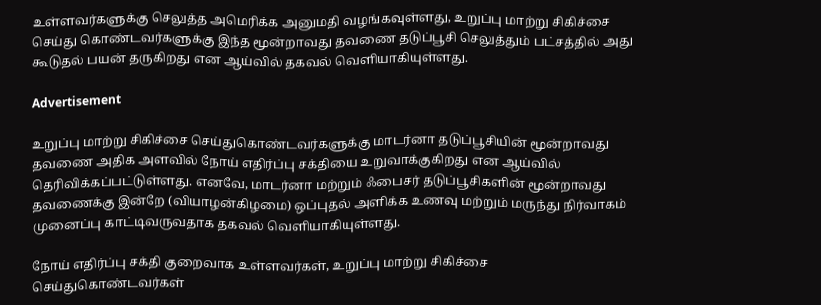உள்ளவர்களுக்கு செலுத்த அமெரிக்க அனுமதி வழங்கவுள்ளது, உறுப்பு மாற்று சிகிச்சை செய்து கொண்டவர்களுக்கு இந்த மூன்றாவது தவணை தடுப்பூசி செலுத்தும் பட்சத்தில் அது கூடுதல் பயன் தருகிறது என ஆய்வில் தகவல் வெளியாகியுள்ளது.

Advertisement

உறுப்பு மாற்று சிகிச்சை செய்துகொண்டவர்களுக்கு மாடர்னா தடுப்பூசியின் மூன்றாவது தவணை அதிக அளவில் நோய் எதிர்ப்பு சக்தியை உறுவாக்குகிறது என ஆய்வில் தெரிவிக்கப்பட்டுள்ளது. எனவே, மாடர்னா மற்றும் ஃபைசர் தடுப்பூசிகளின் மூன்றாவது தவணைக்கு இன்றே (வியாழன்கிழமை) ஒப்புதல் அளிக்க உணவு மற்றும் மருந்து நிர்வாகம் முனைப்பு காட்டிவருவதாக தகவல் வெளியாகியுள்ளது.

நோய் எதிர்ப்பு சக்தி குறைவாக உள்ளவர்கள், உறுப்பு மாற்று சிகிச்சை செய்துகொண்டவர்கள்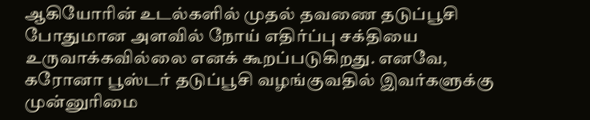ஆகியோரின் உடல்களில் முதல் தவணை தடுப்பூசி போதுமான அளவில் நோய் எதிர்ப்பு சக்தியை உருவாக்கவில்லை எனக் கூறப்படுகிறது. எனவே, கரோனா பூஸ்டர் தடுப்பூசி வழங்குவதில் இவர்களுக்கு முன்னுரிமை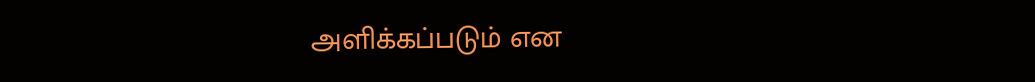அளிக்கப்படும் என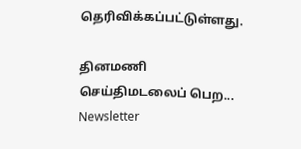தெரிவிக்கப்பட்டுள்ளது.

தினமணி செய்திமடலைப் பெற... Newsletter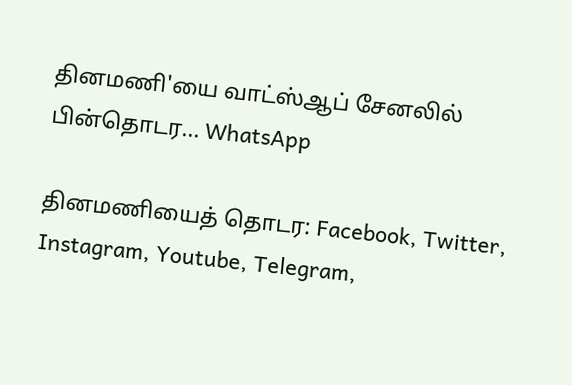தினமணி'யை வாட்ஸ்ஆப் சேனலில் பின்தொடர... WhatsApp

தினமணியைத் தொடர: Facebook, Twitter, Instagram, Youtube, Telegram,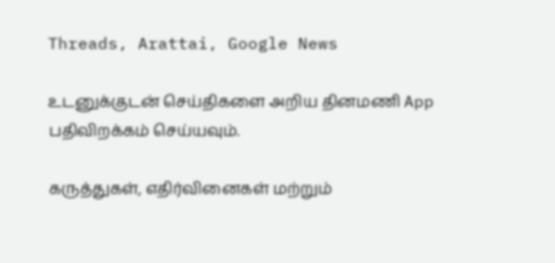Threads, Arattai, Google News

உடனுக்குடன் செய்திகளை அறிய தினமணி App பதிவிறக்கம் செய்யவும்.

கருத்துகள், எதிர்வினைகள் மற்றும்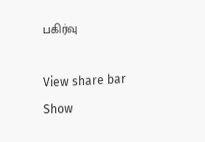பகிர்வு

View share bar
Show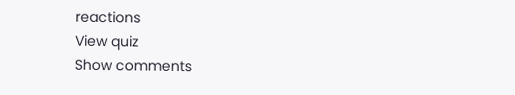reactions
View quiz
Show comments